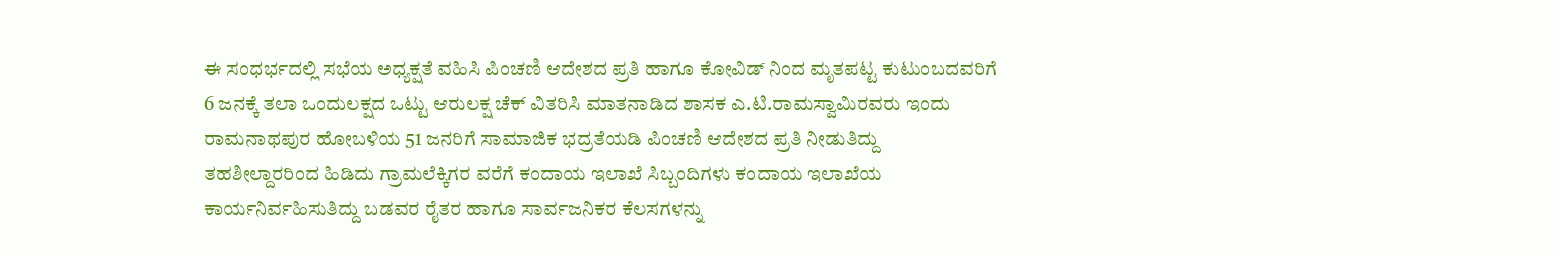ಈ ಸಂಧರ್ಭದಲ್ಲಿ ಸಭೆಯ ಅಧ್ಯಕ್ಷತೆ ವಹಿಸಿ ಪಿಂಚಣಿ ಆದೇಶದ ಪ್ರತಿ ಹಾಗೂ ಕೋವಿಡ್ ನಿಂದ ಮೃತಪಟ್ಟ ಕುಟುಂಬದವರಿಗೆ 6 ಜನಕ್ಕೆ ತಲಾ ಒಂದುಲಕ್ಷದ ಒಟ್ಟು ಆರುಲಕ್ಷ ಚೆಕ್ ವಿತರಿಸಿ ಮಾತನಾಡಿದ ಶಾಸಕ ಎ.ಟಿ.ರಾಮಸ್ವಾಮಿರವರು ಇಂದು ರಾಮನಾಥಪುರ ಹೋಬಳಿಯ 51 ಜನರಿಗೆ ಸಾಮಾಜಿಕ ಭದ್ರತೆಯಡಿ ಪಿಂಚಣಿ ಆದೇಶದ ಪ್ರತಿ ನೀಡುತಿದ್ದು
ತಹಶೀಲ್ದಾರರಿಂದ ಹಿಡಿದು ಗ್ರಾಮಲೆಕ್ಕಿಗರ ವರೆಗೆ ಕಂದಾಯ ಇಲಾಖೆ ಸಿಬ್ಬಂದಿಗಳು ಕಂದಾಯ ಇಲಾಖೆಯ ಕಾರ್ಯನಿರ್ವಹಿಸುತಿದ್ದು ಬಡವರ ರೈತರ ಹಾಗೂ ಸಾರ್ವಜನಿಕರ ಕೆಲಸಗಳನ್ನು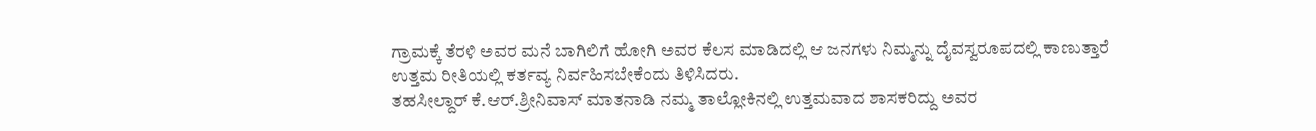ಗ್ರಾಮಕ್ಕೆ ತೆರಳಿ ಅವರ ಮನೆ ಬಾಗಿಲಿಗೆ ಹೋಗಿ ಅವರ ಕೆಲಸ ಮಾಡಿದಲ್ಲಿ ಆ ಜನಗಳು ನಿಮ್ಮನ್ನು ದೈವಸ್ವರೂಪದಲ್ಲಿ ಕಾಣುತ್ತಾರೆ ಉತ್ತಮ ರೀತಿಯಲ್ಲಿ ಕರ್ತವ್ಯ ನಿರ್ವಹಿಸಬೇಕೆಂದು ತಿಳಿಸಿದರು.
ತಹಸೀಲ್ದಾರ್ ಕೆ.ಆರ್.ಶ್ರೀನಿವಾಸ್ ಮಾತನಾಡಿ ನಮ್ಮ ತಾಲ್ಲೋಕಿನಲ್ಲಿ ಉತ್ತಮವಾದ ಶಾಸಕರಿದ್ದು ಅವರ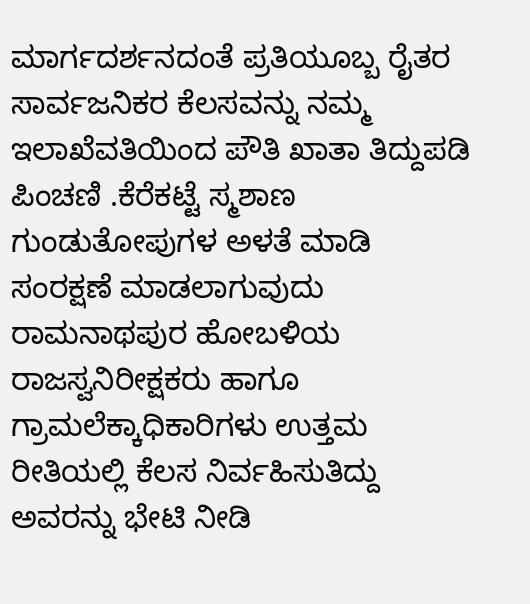ಮಾರ್ಗದರ್ಶನದಂತೆ ಪ್ರತಿಯೂಬ್ಬ ರೈತರ ಸಾರ್ವಜನಿಕರ ಕೆಲಸವನ್ನು ನಮ್ಮ ಇಲಾಖೆವತಿಯಿಂದ ಪೌತಿ ಖಾತಾ ತಿದ್ದುಪಡಿ ಪಿಂಚಣಿ .ಕೆರೆಕಟ್ಟೆ ಸ್ಮಶಾಣ ಗುಂಡುತೋಪುಗಳ ಅಳತೆ ಮಾಡಿ ಸಂರಕ್ಷಣೆ ಮಾಡಲಾಗುವುದು ರಾಮನಾಥಪುರ ಹೋಬಳಿಯ ರಾಜಸ್ವನಿರೀಕ್ಷಕರು ಹಾಗೂ ಗ್ರಾಮಲೆಕ್ಕಾಧಿಕಾರಿಗಳು ಉತ್ತಮ ರೀತಿಯಲ್ಲಿ ಕೆಲಸ ನಿರ್ವಹಿಸುತಿದ್ದು ಅವರನ್ನು ಭೇಟಿ ನೀಡಿ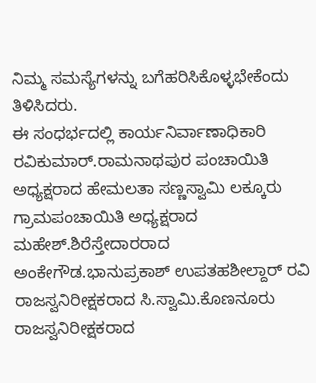ನಿಮ್ಮ ಸಮಸ್ಯೆಗಳನ್ನು ಬಗೆಹರಿಸಿಕೊಳ್ಳಭೇಕೆಂದು ತಿಳಿಸಿದರು.
ಈ ಸಂಧರ್ಭದಲ್ಲಿ ಕಾರ್ಯನಿರ್ವಾಣಾಧಿಕಾರಿ ರವಿಕುಮಾರ್.ರಾಮನಾಥಪುರ ಪಂಚಾಯಿತಿ ಅಧ್ಯಕ್ಷರಾದ ಹೇಮಲತಾ ಸಣ್ಣಸ್ವಾಮಿ ಲಕ್ಕೂರು ಗ್ರಾಮಪಂಚಾಯಿತಿ ಅಧ್ಯಕ್ಷರಾದ ಮಹೇಶ್.ಶಿರೆಸ್ತೇದಾರರಾದ ಅಂಕೇಗೌಡ.ಭಾನುಪ್ರಕಾಶ್ ಉಪತಹಶೀಲ್ದಾರ್ ರವಿ ರಾಜಸ್ವನಿರೀಕ್ಷಕರಾದ ಸಿ.ಸ್ವಾಮಿ.ಕೊಣನೂರು ರಾಜಸ್ವನಿರೀಕ್ಷಕರಾದ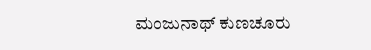ಮಂಜುನಾಥ್ ಕುಣಚೂರು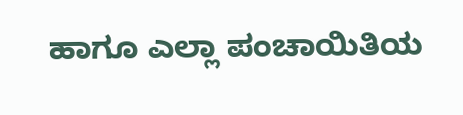ಹಾಗೂ ಎಲ್ಲಾ ಪಂಚಾಯಿತಿಯ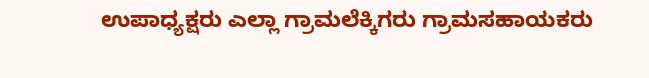ಉಪಾಧ್ಯಕ್ಷರು ಎಲ್ಲಾ ಗ್ರಾಮಲೆಕ್ಕಿಗರು ಗ್ರಾಮಸಹಾಯಕರು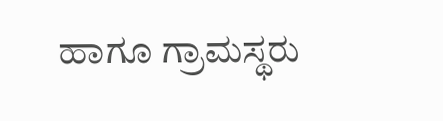ಹಾಗೂ ಗ್ರಾಮಸ್ಥರು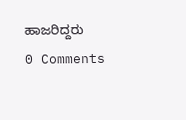ಹಾಜರಿದ್ದರು
0 Comments